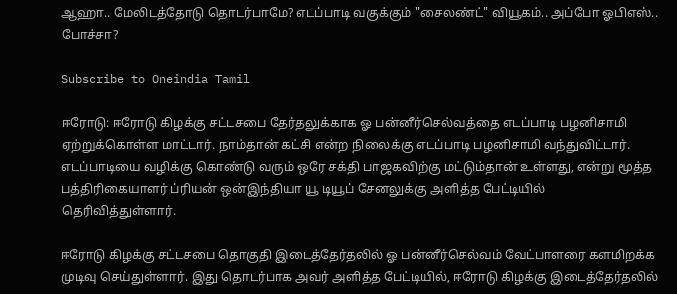ஆஹா.. மேலிடத்தோடு தொடர்பாமே? எடப்பாடி வகுக்கும் "சைலண்ட்" வியூகம்.. அப்போ ஓபிஎஸ்.. போச்சா?

Subscribe to Oneindia Tamil

ஈரோடு: ஈரோடு கிழக்கு சட்டசபை தேர்தலுக்காக ஓ பன்னீர்செல்வத்தை எடப்பாடி பழனிசாமி ஏற்றுக்கொள்ள மாட்டார். நாம்தான் கட்சி என்ற நிலைக்கு எடப்பாடி பழனிசாமி வந்துவிட்டார். எடப்பாடியை வழிக்கு கொண்டு வரும் ஒரே சக்தி பாஜகவிற்கு மட்டும்தான் உள்ளது, என்று மூத்த பத்திரிகையாளர் ப்ரியன் ஒன்இந்தியா யூ டியூப் சேனலுக்கு அளித்த பேட்டியில் தெரிவித்துள்ளார்.

ஈரோடு கிழக்கு சட்டசபை தொகுதி இடைத்தேர்தலில் ஓ பன்னீர்செல்வம் வேட்பாளரை களமிறக்க முடிவு செய்துள்ளார். இது தொடர்பாக அவர் அளித்த பேட்டியில், ஈரோடு கிழக்கு இடைத்தேர்தலில்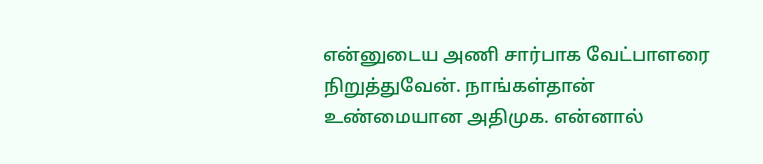என்னுடைய அணி சார்பாக வேட்பாளரை நிறுத்துவேன். நாங்கள்தான் உண்மையான அதிமுக. என்னால்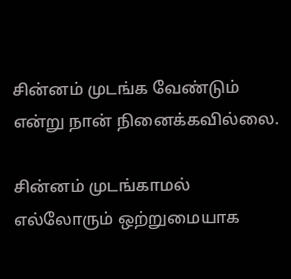சின்னம் முடங்க வேண்டும் என்று நான் நினைக்கவில்லை.

சின்னம் முடங்காமல் எல்லோரும் ஒற்றுமையாக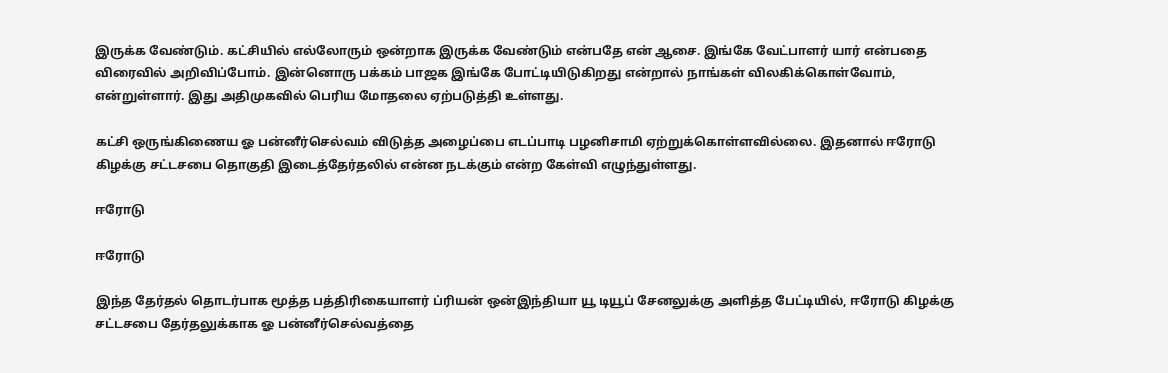இருக்க வேண்டும். கட்சியில் எல்லோரும் ஒன்றாக இருக்க வேண்டும் என்பதே என் ஆசை. இங்கே வேட்பாளர் யார் என்பதை விரைவில் அறிவிப்போம். இன்னொரு பக்கம் பாஜக இங்கே போட்டியிடுகிறது என்றால் நாங்கள் விலகிக்கொள்வோம், என்றுள்ளார். இது அதிமுகவில் பெரிய மோதலை ஏற்படுத்தி உள்ளது.

கட்சி ஒருங்கிணைய ஓ பன்னீர்செல்வம் விடுத்த அழைப்பை எடப்பாடி பழனிசாமி ஏற்றுக்கொள்ளவில்லை. இதனால் ஈரோடு கிழக்கு சட்டசபை தொகுதி இடைத்தேர்தலில் என்ன நடக்கும் என்ற கேள்வி எழுந்துள்ளது.

ஈரோடு

ஈரோடு

இந்த தேர்தல் தொடர்பாக மூத்த பத்திரிகையாளர் ப்ரியன் ஒன்இந்தியா யூ டியூப் சேனலுக்கு அளித்த பேட்டியில், ஈரோடு கிழக்கு சட்டசபை தேர்தலுக்காக ஓ பன்னீர்செல்வத்தை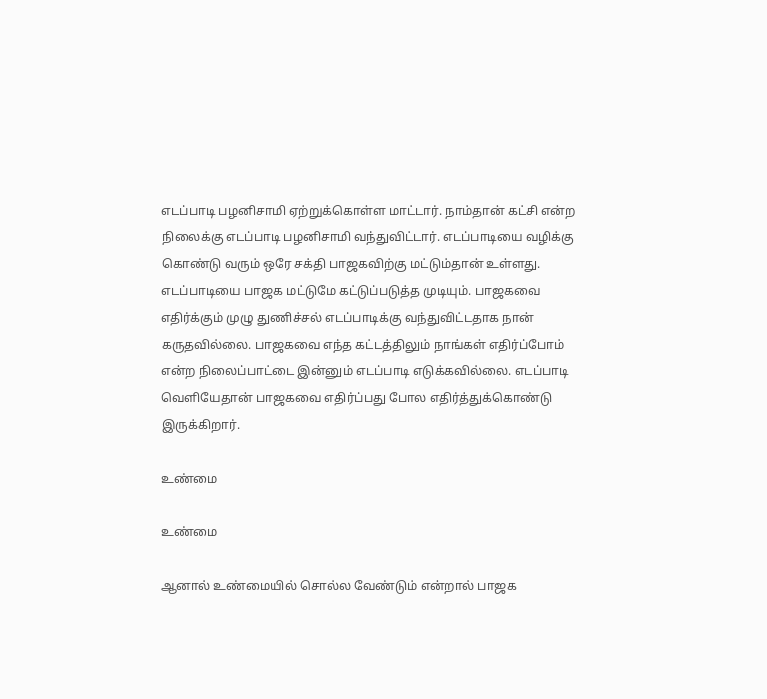எடப்பாடி பழனிசாமி ஏற்றுக்கொள்ள மாட்டார். நாம்தான் கட்சி என்ற நிலைக்கு எடப்பாடி பழனிசாமி வந்துவிட்டார். எடப்பாடியை வழிக்கு கொண்டு வரும் ஒரே சக்தி பாஜகவிற்கு மட்டும்தான் உள்ளது. எடப்பாடியை பாஜக மட்டுமே கட்டுப்படுத்த முடியும். பாஜகவை எதிர்க்கும் முழு துணிச்சல் எடப்பாடிக்கு வந்துவிட்டதாக நான் கருதவில்லை. பாஜகவை எந்த கட்டத்திலும் நாங்கள் எதிர்ப்போம் என்ற நிலைப்பாட்டை இன்னும் எடப்பாடி எடுக்கவில்லை. எடப்பாடி வெளியேதான் பாஜகவை எதிர்ப்பது போல எதிர்த்துக்கொண்டு இருக்கிறார்.

உண்மை

உண்மை

ஆனால் உண்மையில் சொல்ல வேண்டும் என்றால் பாஜக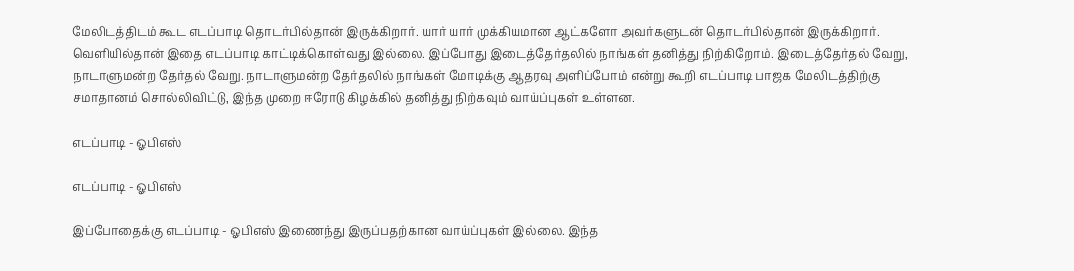மேலிடத்திடம் கூட எடப்பாடி தொடர்பில்தான் இருக்கிறார். யார் யார் முக்கியமான ஆட்களோ அவர்களுடன் தொடர்பில்தான் இருக்கிறார். வெளியில்தான் இதை எடப்பாடி காட்டிக்கொள்வது இல்லை. இப்போது இடைத்தேர்தலில் நாங்கள் தனித்து நிற்கிறோம். இடைத்தேர்தல் வேறு, நாடாளுமன்ற தேர்தல் வேறு. நாடாளுமன்ற தேர்தலில் நாங்கள் மோடிக்கு ஆதரவு அளிப்போம் என்று கூறி எடப்பாடி பாஜக மேலிடத்திற்கு சமாதானம் சொல்லிவிட்டு, இந்த முறை ஈரோடு கிழக்கில் தனித்து நிற்கவும் வாய்ப்புகள் உள்ளன.

எடப்பாடி - ஓபிஎஸ்

எடப்பாடி - ஓபிஎஸ்

இப்போதைக்கு எடப்பாடி - ஓபிஎஸ் இணைந்து இருப்பதற்கான வாய்ப்புகள் இல்லை. இந்த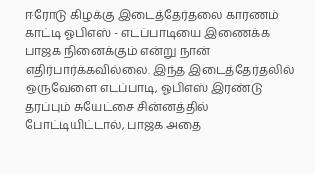ஈரோடு கிழக்கு இடைத்தேர்தலை காரணம் காட்டி ஓபிஎஸ் - எடப்பாடியை இணைக்க பாஜக நினைக்கும் என்று நான் எதிர்பார்க்கவில்லை. இந்த இடைத்தேர்தலில் ஒருவேளை எடப்பாடி, ஓபிஎஸ் இரண்டு தரப்பும் சுயேட்சை சின்னத்தில் போட்டியிட்டால், பாஜக அதை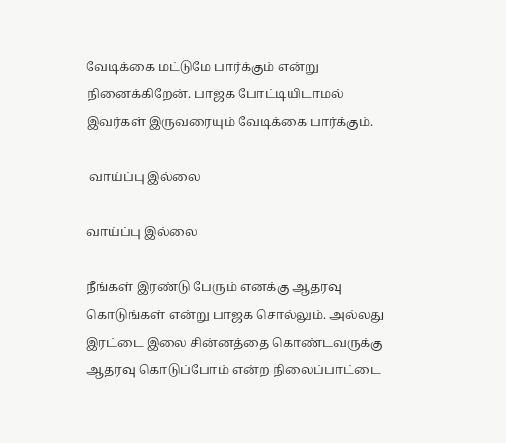வேடிக்கை மட்டுமே பார்க்கும் என்று நினைக்கிறேன். பாஜக போட்டியிடாமல் இவர்கள் இருவரையும் வேடிக்கை பார்க்கும்.

 வாய்ப்பு இல்லை

வாய்ப்பு இல்லை

நீங்கள் இரண்டு பேரும் எனக்கு ஆதரவு கொடுங்கள் என்று பாஜக சொல்லும். அல்லது இரட்டை இலை சின்னத்தை கொண்டவருக்கு ஆதரவு கொடுப்போம் என்ற நிலைப்பாட்டை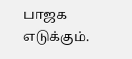பாஜக எடுக்கும்.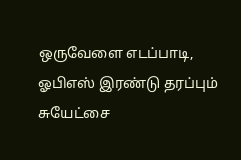ஒருவேளை எடப்பாடி, ஓபிஎஸ் இரண்டு தரப்பும் சுயேட்சை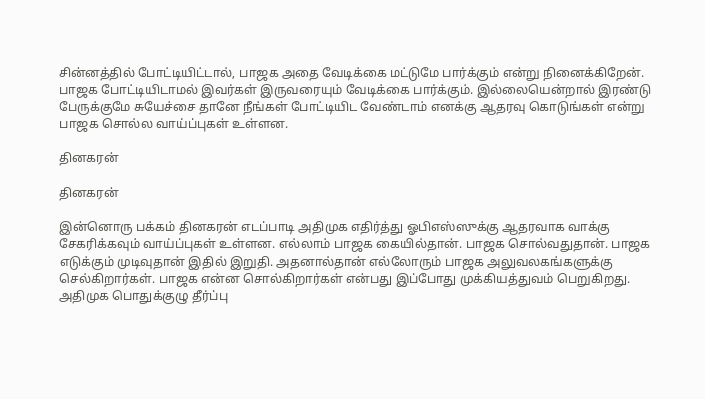சின்னத்தில் போட்டியிட்டால், பாஜக அதை வேடிக்கை மட்டுமே பார்க்கும் என்று நினைக்கிறேன். பாஜக போட்டியிடாமல் இவர்கள் இருவரையும் வேடிக்கை பார்க்கும். இல்லையென்றால் இரண்டு பேருக்குமே சுயேச்சை தானே நீங்கள் போட்டியிட வேண்டாம் எனக்கு ஆதரவு கொடுங்கள் என்று பாஜக சொல்ல வாய்ப்புகள் உள்ளன.

தினகரன்

தினகரன்

இன்னொரு பக்கம் தினகரன் எடப்பாடி அதிமுக எதிர்த்து ஓபிஎஸ்ஸுக்கு ஆதரவாக வாக்கு சேகரிக்கவும் வாய்ப்புகள் உள்ளன. எல்லாம் பாஜக கையில்தான். பாஜக சொல்வதுதான். பாஜக எடுக்கும் முடிவுதான் இதில் இறுதி. அதனால்தான் எல்லோரும் பாஜக அலுவலகங்களுக்கு செல்கிறார்கள். பாஜக என்ன சொல்கிறார்கள் என்பது இப்போது முக்கியத்துவம் பெறுகிறது. அதிமுக பொதுக்குழு தீர்ப்பு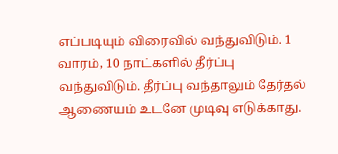எப்படியும் விரைவில் வந்துவிடும். 1 வாரம், 10 நாட்களில் தீர்ப்பு வந்துவிடும். தீர்ப்பு வந்தாலும் தேர்தல் ஆணையம் உடனே முடிவு எடுக்காது.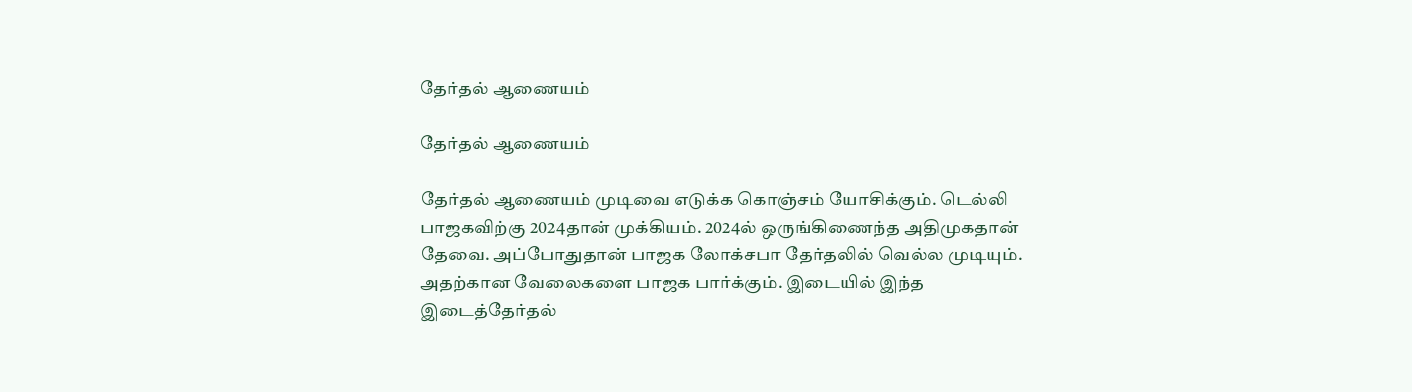தேர்தல் ஆணையம்

தேர்தல் ஆணையம்

தேர்தல் ஆணையம் முடிவை எடுக்க கொஞ்சம் யோசிக்கும். டெல்லி பாஜகவிற்கு 2024தான் முக்கியம். 2024ல் ஒருங்கிணைந்த அதிமுகதான் தேவை. அப்போதுதான் பாஜக லோக்சபா தேர்தலில் வெல்ல முடியும். அதற்கான வேலைகளை பாஜக பார்க்கும். இடையில் இந்த இடைத்தேர்தல்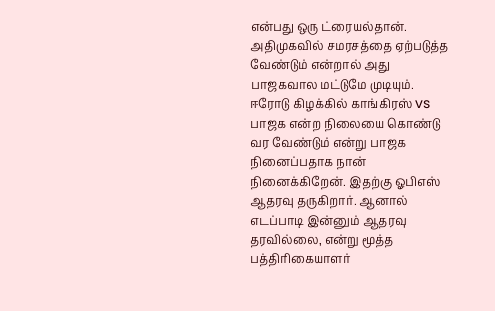என்பது ஒரு ட்ரையல்தான். அதிமுகவில் சமரசத்தை ஏற்படுத்த வேண்டும் என்றால் அது பாஜகவால மட்டுமே முடியும். ஈரோடு கிழக்கில் காங்கிரஸ் vs பாஜக என்ற நிலையை கொண்டு வர வேண்டும் என்று பாஜக நினைப்பதாக நான் நினைக்கிறேன். இதற்கு ஓபிஎஸ் ஆதரவு தருகிறார். ஆனால் எடப்பாடி இன்னும் ஆதரவு தரவில்லை, என்று மூத்த பத்திரிகையாளர்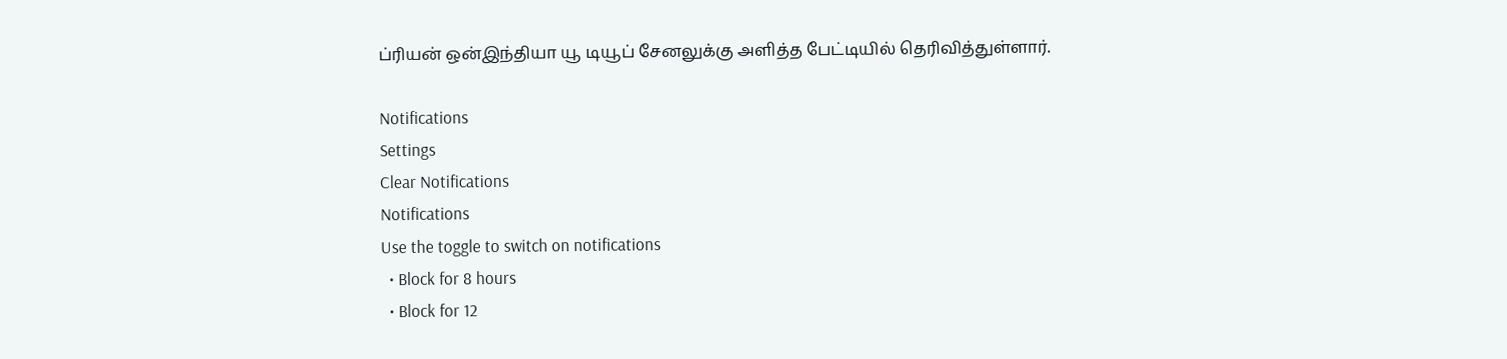ப்ரியன் ஒன்இந்தியா யூ டியூப் சேனலுக்கு அளித்த பேட்டியில் தெரிவித்துள்ளார்.

Notifications
Settings
Clear Notifications
Notifications
Use the toggle to switch on notifications
  • Block for 8 hours
  • Block for 12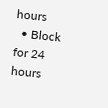hours
  • Block for 24 hours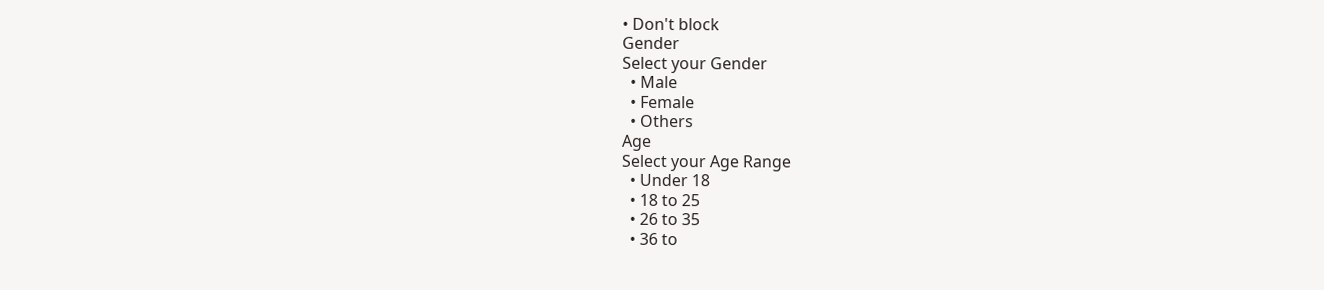• Don't block
Gender
Select your Gender
  • Male
  • Female
  • Others
Age
Select your Age Range
  • Under 18
  • 18 to 25
  • 26 to 35
  • 36 to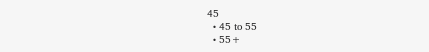45
  • 45 to 55
  • 55+